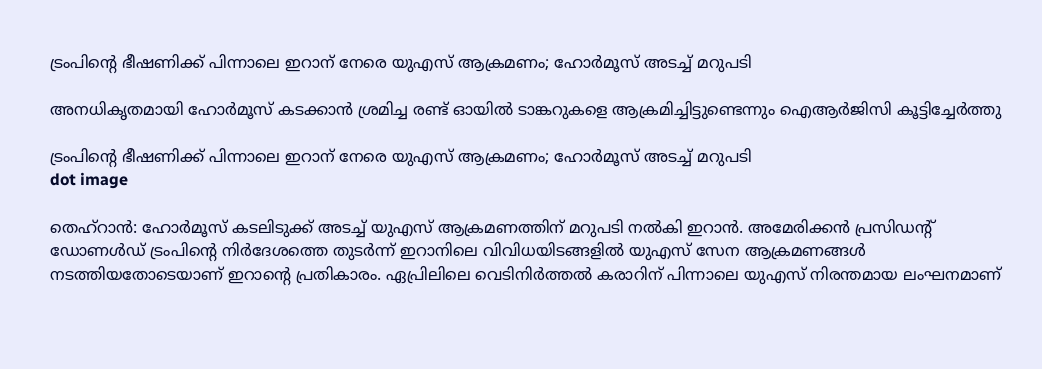ട്രംപിന്റെ ഭീഷണിക്ക് പിന്നാലെ ഇറാന് നേരെ യുഎസ് ആക്രമണം; ഹോര്‍മൂസ് അടച്ച് മറുപടി

അനധികൃതമായി ഹോര്‍മൂസ് കടക്കാന്‍ ശ്രമിച്ച രണ്ട് ഓയില്‍ ടാങ്കറുകളെ ആക്രമിച്ചിട്ടുണ്ടെന്നും ഐആര്‍ജിസി കൂട്ടിച്ചേര്‍ത്തു

ട്രംപിന്റെ ഭീഷണിക്ക് പിന്നാലെ ഇറാന് നേരെ യുഎസ് ആക്രമണം; ഹോര്‍മൂസ് അടച്ച് മറുപടി
dot image

തെഹ്‌റാന്‍: ഹോര്‍മൂസ് കടലിടുക്ക് അടച്ച് യുഎസ് ആക്രമണത്തിന് മറുപടി നല്‍കി ഇറാന്‍. അമേരിക്കന്‍ പ്രസിഡന്റ് ഡോണള്‍ഡ് ട്രംപിന്റെ നിര്‍ദേശത്തെ തുടര്‍ന്ന് ഇറാനിലെ വിവിധയിടങ്ങളില്‍ യുഎസ് സേന ആക്രമണങ്ങള്‍ നടത്തിയതോടെയാണ് ഇറാന്റെ പ്രതികാരം. ഏപ്രിലിലെ വെടിനിര്‍ത്തല്‍ കരാറിന് പിന്നാലെ യുഎസ് നിരന്തമായ ലംഘനമാണ്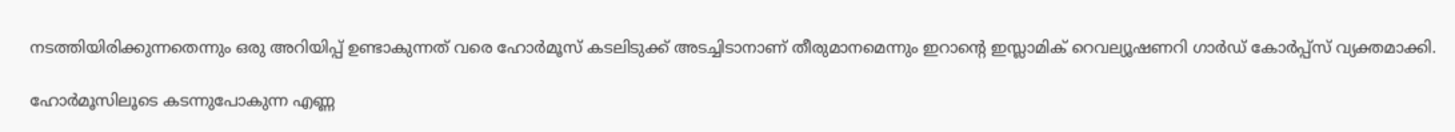നടത്തിയിരിക്കുന്നതെന്നും ഒരു അറിയിപ്പ് ഉണ്ടാകുന്നത് വരെ ഹോര്‍മൂസ് കടലിടുക്ക് അടച്ചിടാനാണ് തീരുമാനമെന്നും ഇറാന്റെ ഇസ്ലാമിക് റെവല്യൂഷണറി ഗാര്‍ഡ് കോര്‍പ്പ്‌സ് വ്യക്തമാക്കി.

ഹോര്‍മൂസിലൂടെ കടന്നുപോകുന്ന എണ്ണ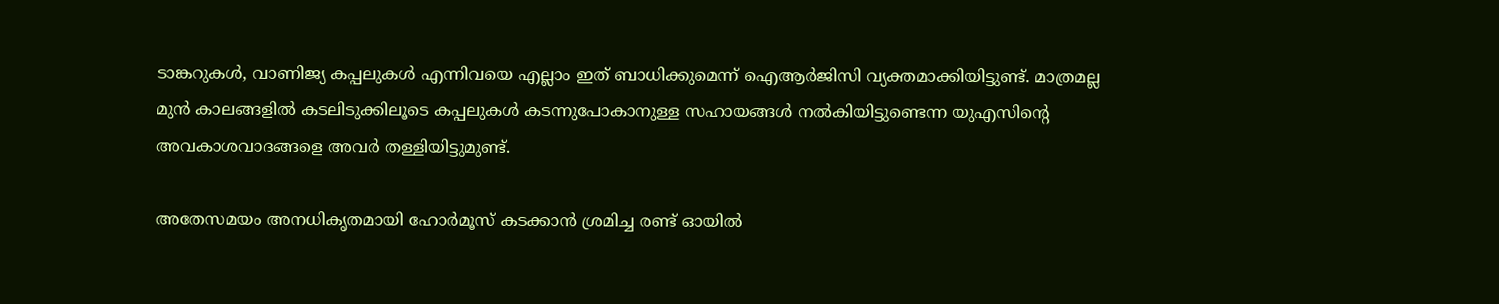ടാങ്കറുകള്‍, വാണിജ്യ കപ്പലുകള്‍ എന്നിവയെ എല്ലാം ഇത് ബാധിക്കുമെന്ന് ഐആര്‍ജിസി വ്യക്തമാക്കിയിട്ടുണ്ട്. മാത്രമല്ല മുന്‍ കാലങ്ങളില്‍ കടലിടുക്കിലൂടെ കപ്പലുകള്‍ കടന്നുപോകാനുള്ള സഹായങ്ങള്‍ നല്‍കിയിട്ടുണ്ടെന്ന യുഎസിന്റെ അവകാശവാദങ്ങളെ അവര്‍ തള്ളിയിട്ടുമുണ്ട്.

അതേസമയം അനധികൃതമായി ഹോര്‍മൂസ് കടക്കാന്‍ ശ്രമിച്ച രണ്ട് ഓയില്‍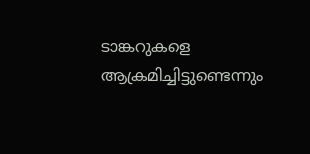ടാങ്കറുകളെ ആക്രമിച്ചിട്ടുണ്ടെന്നും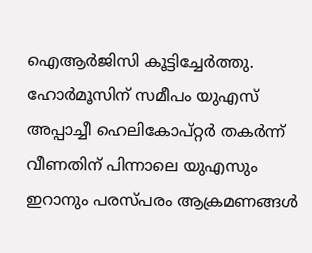ഐആര്‍ജിസി കൂട്ടിച്ചേര്‍ത്തു. ഹോര്‍മൂസിന് സമീപം യുഎസ് അപ്പാച്ചീ ഹെലികോപ്റ്റര്‍ തകര്‍ന്ന് വീണതിന് പിന്നാലെ യുഎസും ഇറാനും പരസ്പരം ആക്രമണങ്ങള്‍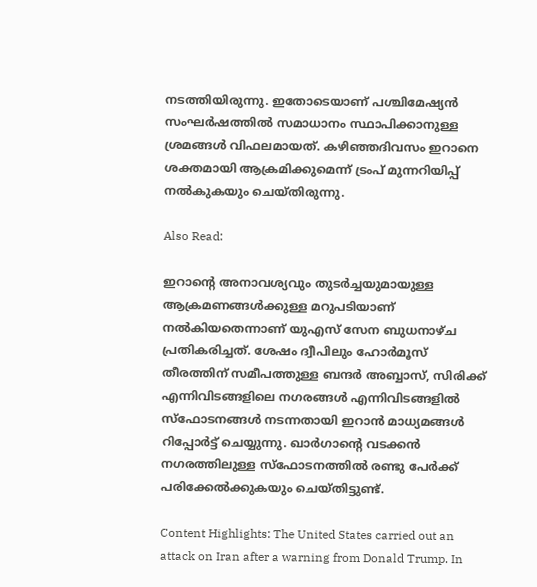നടത്തിയിരുന്നു. ഇതോടെയാണ് പശ്ചിമേഷ്യന്‍ സംഘര്‍ഷത്തില്‍ സമാധാനം സ്ഥാപിക്കാനുള്ള ശ്രമങ്ങള്‍ വിഫലമായത്. കഴിഞ്ഞദിവസം ഇറാനെ ശക്തമായി ആക്രമിക്കുമെന്ന് ട്രംപ് മുന്നറിയിപ്പ് നല്‍കുകയും ചെയ്തിരുന്നു.

Also Read:

ഇറാന്റെ അനാവശ്യവും തുടര്‍ച്ചയുമായുള്ള ആക്രമണങ്ങള്‍ക്കുള്ള മറുപടിയാണ് നല്‍കിയതെന്നാണ് യുഎസ് സേന ബുധനാഴ്ച പ്രതികരിച്ചത്. ശേഷം ദ്വീപിലും ഹോര്‍മൂസ് തീരത്തിന് സമീപത്തുള്ള ബന്ദര്‍ അബ്ബാസ്, സിരിക്ക് എന്നിവിടങ്ങളിലെ നഗരങ്ങള്‍ എന്നിവിടങ്ങളില്‍ സ്‌ഫോടനങ്ങള്‍ നടന്നതായി ഇറാന്‍ മാധ്യമങ്ങള്‍ റിപ്പോര്‍ട്ട് ചെയ്യുന്നു. ഖാര്‍ഗാന്റെ വടക്കന്‍ നഗരത്തിലുള്ള സ്‌ഫോടനത്തില്‍ രണ്ടു പേര്‍ക്ക് പരിക്കേല്‍ക്കുകയും ചെയ്തിട്ടുണ്ട്.

Content Highlights: The United States carried out an attack on Iran after a warning from Donald Trump. In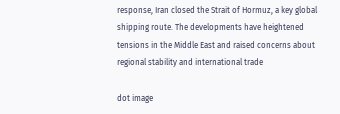response, Iran closed the Strait of Hormuz, a key global shipping route. The developments have heightened tensions in the Middle East and raised concerns about regional stability and international trade

dot image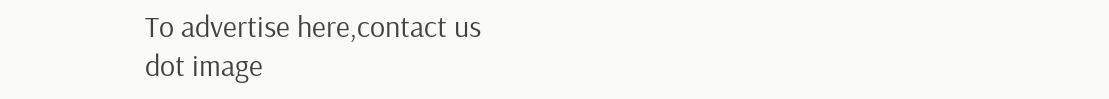To advertise here,contact us
dot image